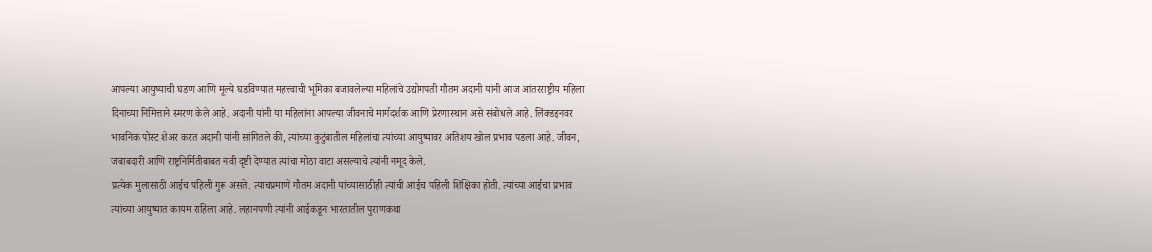आपल्या आयुष्याची घडण आणि मूल्ये घडविण्यात महत्त्वाची भूमिका बजावलेल्या महिलांचे उद्योगपती गौतम अदानी यांनी आज आंतरराष्ट्रीय महिला दिनाच्या निमित्ताने स्मरण केले आहे. अदानी यांनी या महिलांना आपल्या जीवनाचे मार्गदर्शक आणि प्रेरणास्थान असे संबोधले आहे. लिंक्डइनवर भावनिक पोस्ट शेअर करत अदानी यांनी सांगितले की, त्यांच्या कुटुंबातील महिलांचा त्यांच्या आयुष्यावर अतिशय खोल प्रभाव पडला आहे. जीवन, जबाबदारी आणि राष्ट्रनिर्मितीबाबत नवी दृष्टी देण्यात त्यांचा मोठा वाटा असल्याचे त्यांनी नमूद केले.
प्रत्येक मुलासाठी आईच पहिली गुरू असते. त्याचप्रमाणे गौतम अदानी यांच्यासाठीही त्यांची आईच पहिली शिक्षिका होती. त्यांच्या आईचा प्रभाव त्यांच्या आयुष्यात कायम राहिला आहे. लहानपणी त्यांनी आईकडून भारतातील पुराणकथा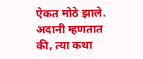ऐकत मोठे झाले. अदानी म्हणतात की, त्या कथा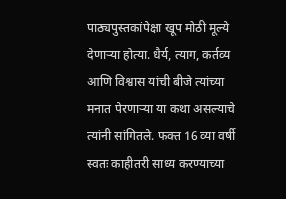पाठ्यपुस्तकांपेक्षा खूप मोठी मूल्ये देणाऱ्या होत्या. धैर्य, त्याग, कर्तव्य आणि विश्वास यांची बीजे त्यांच्या मनात पेरणाऱ्या या कथा असल्याचे त्यांनी सांगितले. फक्त 16 व्या वर्षी स्वतः काहीतरी साध्य करण्याच्या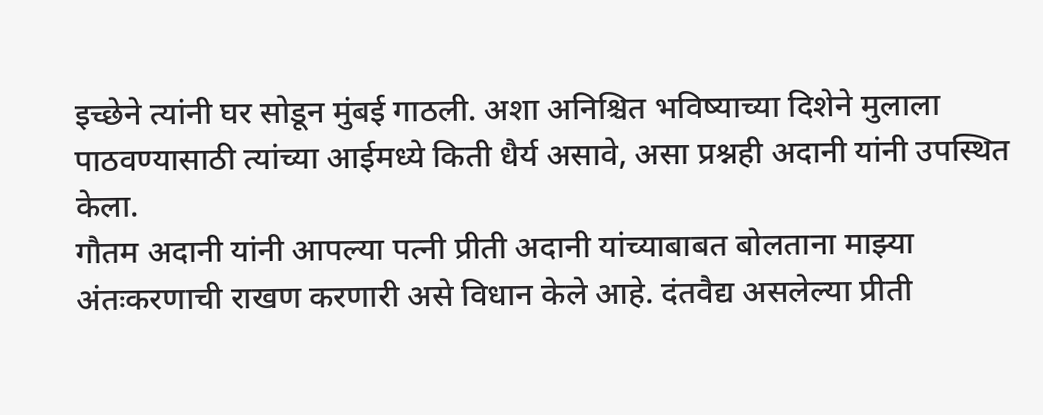इच्छेने त्यांनी घर सोडून मुंबई गाठली. अशा अनिश्चित भविष्याच्या दिशेने मुलाला पाठवण्यासाठी त्यांच्या आईमध्ये किती धैर्य असावे, असा प्रश्नही अदानी यांनी उपस्थित केला.
गौतम अदानी यांनी आपल्या पत्नी प्रीती अदानी यांच्याबाबत बोलताना माझ्या अंतःकरणाची राखण करणारी असे विधान केले आहे. दंतवैद्य असलेल्या प्रीती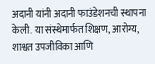अदानी यांनी अदानी फाउंडेशनची स्थापना केली. या संस्थेमार्फत शिक्षण, आरोग्य, शाश्वत उपजीविका आणि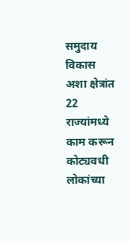समुदाय विकास अशा क्षेत्रांत 22 राज्यांमध्ये काम करून कोट्यवधी लोकांच्या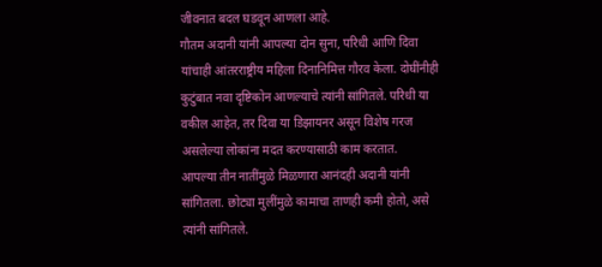जीवनात बदल घडवून आणला आहे.
गौतम अदानी यांनी आपल्या दोन सुना, परिधी आणि दिवा यांचाही आंतरराष्ट्रीय महिला दिनानिमित्त गौरव केला. दोघींनीही कुटुंबात नवा दृष्टिकोन आणल्याचे त्यांनी सांगितले. परिधी या वकील आहेत, तर दिवा या डिझायनर असून विशेष गरज असलेल्या लोकांना मदत करण्यासाठी काम करतात.
आपल्या तीन नातींमुळे मिळणारा आनंदही अदानी यांनी सांगितला. छोट्या मुलींमुळे कामाचा ताणही कमी होतो, असे त्यांनी सांगितले.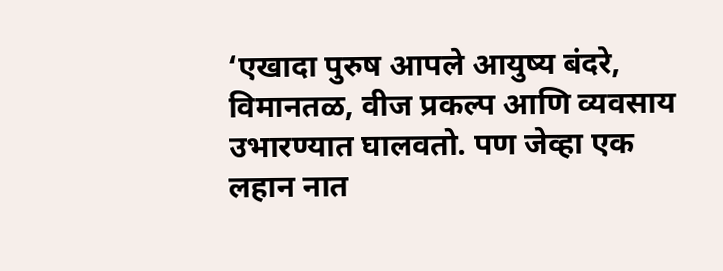‘एखादा पुरुष आपले आयुष्य बंदरे, विमानतळ, वीज प्रकल्प आणि व्यवसाय उभारण्यात घालवतो. पण जेव्हा एक लहान नात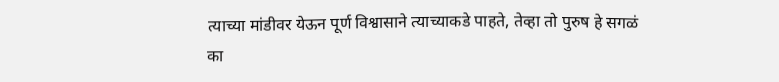त्याच्या मांडीवर येऊन पूर्ण विश्वासाने त्याच्याकडे पाहते, तेव्हा तो पुरुष हे सगळं का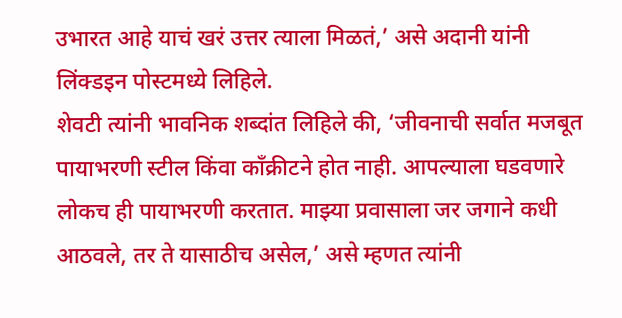उभारत आहे याचं खरं उत्तर त्याला मिळतं,’ असे अदानी यांनी लिंक्डइन पोस्टमध्ये लिहिले.
शेवटी त्यांनी भावनिक शब्दांत लिहिले की, ‘जीवनाची सर्वात मजबूत पायाभरणी स्टील किंवा काँक्रीटने होत नाही. आपल्याला घडवणारे लोकच ही पायाभरणी करतात. माझ्या प्रवासाला जर जगाने कधी आठवले, तर ते यासाठीच असेल,’ असे म्हणत त्यांनी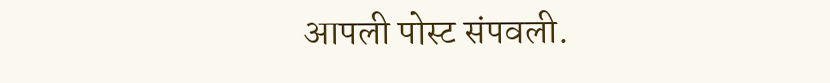आपली पोस्ट संपवली.